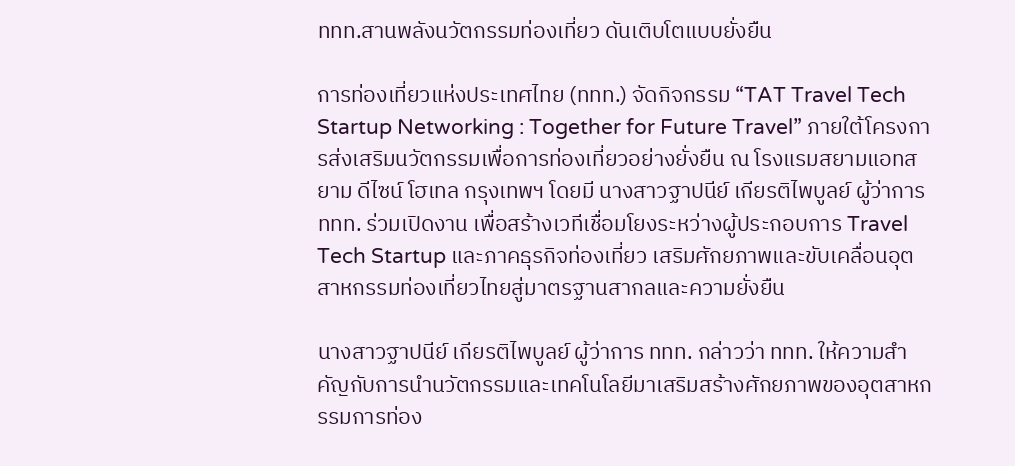ททท.สานพลังนวัตกรรมท่องเที่ยว ดันเติบโตแบบยั่งยืน

การท่องเที่ยวแห่งประเทศไทย (ททท.) จัดกิจกรรม “TAT Travel Tech Startup Networking : Together for Future Travel” ภายใต้โครงการส่งเสริมนวัตกรรมเพื่อการท่องเที่ยวอย่างยั่งยืน ณ โรงแรมสยามแอทสยาม ดีไซน์ โฮเทล กรุงเทพฯ โดยมี นางสาวฐาปนีย์ เกียรติไพบูลย์ ผู้ว่าการ ททท. ร่วมเปิดงาน เพื่อสร้างเวทีเชื่อมโยงระหว่างผู้ประกอบการ Travel Tech Startup และภาคธุรกิจท่องเที่ยว เสริมศักยภาพและขับเคลื่อนอุตสาหกรรมท่องเที่ยวไทยสู่มาตรฐานสากลและความยั่งยืน

นางสาวฐาปนีย์ เกียรติไพบูลย์ ผู้ว่าการ ททท. กล่าวว่า ททท. ให้ความสำคัญกับการนำนวัตกรรมและเทคโนโลยีมาเสริมสร้างศักยภาพของอุตสาหกรรมการท่อง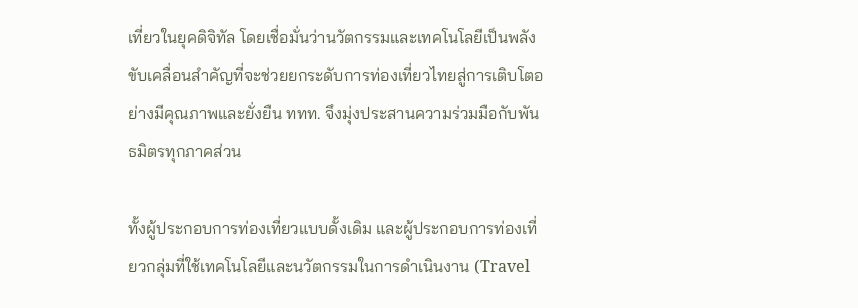เที่ยวในยุคดิจิทัล โดยเชื่อมั่นว่านวัตกรรมและเทคโนโลยีเป็นพลังขับเคลื่อนสำคัญที่จะช่วยยกระดับการท่องเที่ยวไทยสู่การเติบโตอย่างมีคุณภาพและยั่งยืน ททท. จึงมุ่งประสานความร่วมมือกับพันธมิตรทุกภาคส่วน

ทั้งผู้ประกอบการท่องเที่ยวแบบดั้งเดิม และผู้ประกอบการท่องเที่ยวกลุ่มที่ใช้เทคโนโลยีและนวัตกรรมในการดำเนินงาน (Travel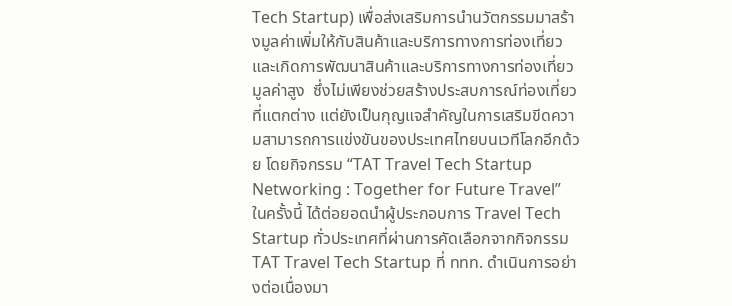Tech Startup) เพื่อส่งเสริมการนำนวัตกรรมมาสร้างมูลค่าเพิ่มให้กับสินค้าและบริการทางการท่องเที่ยว และเกิดการพัฒนาสินค้าและบริการทางการท่องเที่ยวมูลค่าสูง  ซึ่งไม่เพียงช่วยสร้างประสบการณ์ท่องเที่ยวที่แตกต่าง แต่ยังเป็นกุญแจสำคัญในการเสริมขีดความสามารถการแข่งขันของประเทศไทยบนเวทีโลกอีกด้วย โดยกิจกรรม “TAT Travel Tech Startup Networking : Together for Future Travel” ในครั้งนี้ ได้ต่อยอดนำผู้ประกอบการ Travel Tech Startup ทั่วประเทศที่ผ่านการคัดเลือกจากกิจกรรม TAT Travel Tech Startup ที่ ททท. ดำเนินการอย่างต่อเนื่องมา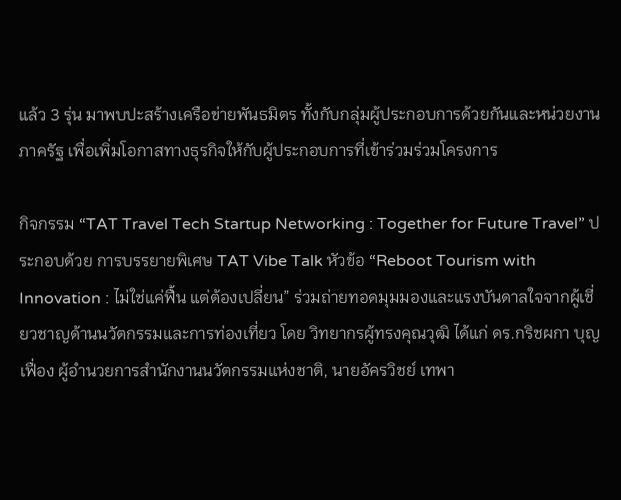แล้ว 3 รุ่น มาพบปะสร้างเครือข่ายพันธมิตร ทั้งกับกลุ่มผู้ประกอบการด้วยกันและหน่วยงานภาครัฐ เพื่อเพิ่มโอกาสทางธุรกิจให้กับผู้ประกอบการที่เข้าร่วมร่วมโครงการ

กิจกรรม “TAT Travel Tech Startup Networking : Together for Future Travel” ประกอบด้วย การบรรยายพิเศษ TAT Vibe Talk หัวข้อ “Reboot Tourism with Innovation : ไม่ใช่แค่ฟื้น แต่ต้องเปลี่ยน” ร่วมถ่ายทอดมุมมองและแรงบันดาลใจจากผู้เชี่ยวชาญด้านนวัตกรรมและการท่องเที่ยว โดย วิทยากรผู้ทรงคุณวุฒิ ได้แก่ ดร.กริชผกา บุญเฟื่อง ผู้อำนวยการสำนักงานนวัตกรรมแห่งชาติ, นายอัครวิชย์ เทพา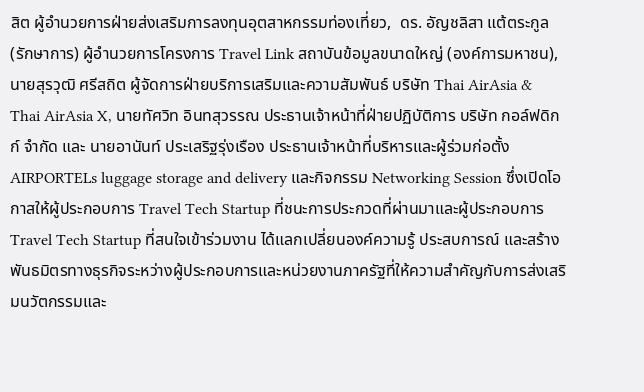สิต ผู้อำนวยการฝ่ายส่งเสริมการลงทุนอุตสาหกรรมท่องเที่ยว,  ดร. อัญชลิสา แต้ตระกูล (รักษาการ) ผู้อำนวยการโครงการ Travel Link สถาบันข้อมูลขนาดใหญ่ (องค์การมหาชน),      นายสุรวุฒิ ศรีสถิต ผู้จัดการฝ่ายบริการเสริมและความสัมพันธ์ บริษัท Thai AirAsia & Thai AirAsia X, นายทัศวิท อินทสุวรรณ ประธานเจ้าหน้าที่ฝ่ายปฏิบัติการ บริษัท กอล์ฟดิกก์ จำกัด และ นายอานันท์ ประเสริฐรุ่งเรือง ประธานเจ้าหน้าที่บริหารและผู้ร่วมก่อตั้ง AIRPORTELs luggage storage and delivery และกิจกรรม Networking Session ซึ่งเปิดโอกาสให้ผู้ประกอบการ Travel Tech Startup ที่ชนะการประกวดที่ผ่านมาและผู้ประกอบการ Travel Tech Startup ที่สนใจเข้าร่วมงาน ได้แลกเปลี่ยนองค์ความรู้ ประสบการณ์ และสร้างพันธมิตรทางธุรกิจระหว่างผู้ประกอบการและหน่วยงานภาครัฐที่ให้ความสำคัญกับการส่งเสริมนวัตกรรมและ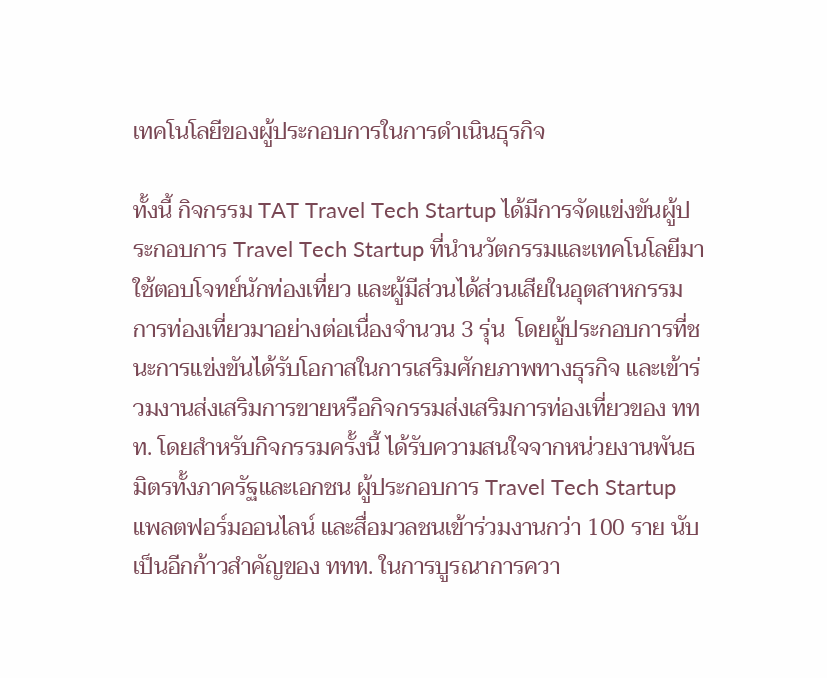เทคโนโลยีของผู้ประกอบการในการดำเนินธุรกิจ

ทั้งนี้ กิจกรรม TAT Travel Tech Startup ได้มีการจัดแข่งขันผู้ประกอบการ Travel Tech Startup ที่นำนวัตกรรมและเทคโนโลยีมาใช้ตอบโจทย์นักท่องเที่ยว และผู้มีส่วนได้ส่วนเสียในอุตสาหกรรมการท่องเที่ยวมาอย่างต่อเนื่องจำนวน 3 รุ่น  โดยผู้ประกอบการที่ชนะการแข่งขันได้รับโอกาสในการเสริมศักยภาพทางธุรกิจ และเข้าร่วมงานส่งเสริมการขายหรือกิจกรรมส่งเสริมการท่องเที่ยวของ ททท. โดยสำหรับกิจกรรมครั้งนี้ ได้รับความสนใจจากหน่วยงานพันธมิตรทั้งภาครัฐและเอกชน ผู้ประกอบการ Travel Tech Startup แพลตฟอร์มออนไลน์ และสื่อมวลชนเข้าร่วมงานกว่า 100 ราย นับเป็นอีกก้าวสำคัญของ ททท. ในการบูรณาการควา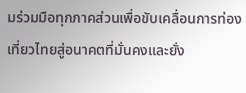มร่วมมือทุกภาคส่วนเพื่อขับเคลื่อนการท่องเที่ยวไทยสู่อนาคตที่มั่นคงและยั่ง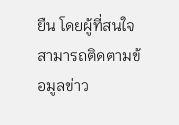ยืน โดยผู้ที่สนใจสามารถติดตามข้อมูลข่าว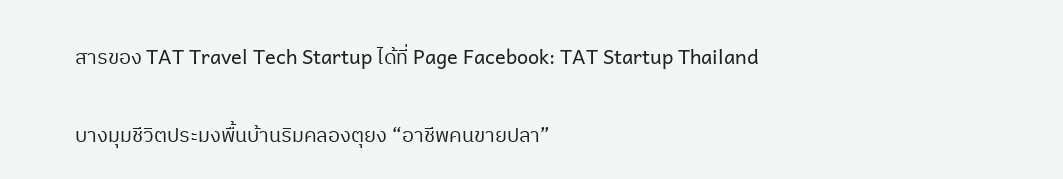สารของ TAT Travel Tech Startup ได้ที่ Page Facebook: TAT Startup Thailand

บางมุมชีวิตประมงพื้นบ้านริมคลองตุยง “อาชีพคนขายปลา”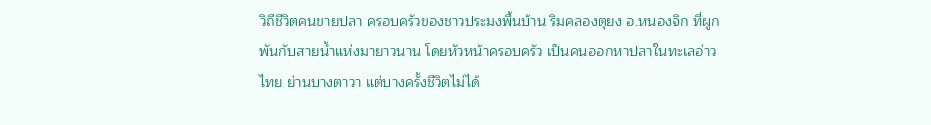วิถีชีวิตคนขายปลา ครอบครัวของชาวประมงพื้นบ้าน ริมคลองตุยง อ.หนองจิก ที่ผูกพันกับสายน้ำแห่งมายาวนาน โดยหัวหน้าครอบครัว เป็นคนออกหาปลาในทะเลอ่าวไทย ย่านบางตาวา แต่บางครั้งชีวิตไม่ได้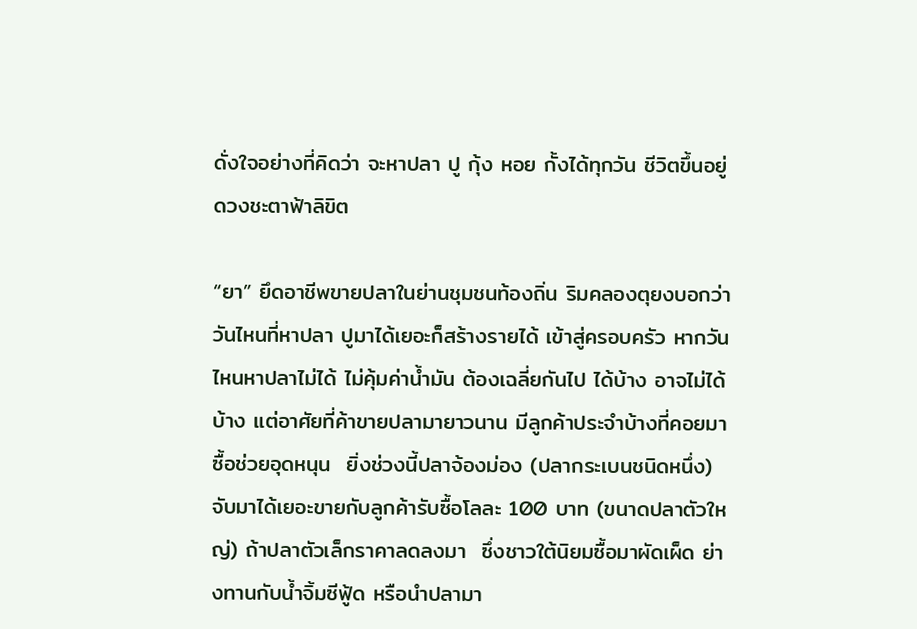ดั่งใจอย่างที่คิดว่า จะหาปลา ปู กุ้ง หอย กั้งได้ทุกวัน ชีวิตขึ้นอยู่ดวงชะตาฟ้าลิขิต

“ยา” ยึดอาชีพขายปลาในย่านชุมชนท้องถิ่น ริมคลองตุยงบอกว่าวันไหนที่หาปลา ปูมาได้เยอะก็สร้างรายได้ เข้าสู่ครอบครัว หากวันไหนหาปลาไม่ได้ ไม่คุ้มค่าน้ำมัน ต้องเฉลี่ยกันไป ได้บ้าง อาจไม่ได้บ้าง แต่อาศัยที่ค้าขายปลามายาวนาน มีลูกค้าประจำบ้างที่คอยมาซื้อช่วยอุดหนุน  ยิ่งช่วงนี้ปลาจ้องม่อง (ปลากระเบนชนิดหนึ่ง) จับมาได้เยอะขายกับลูกค้ารับซื้อโลละ 100 บาท (ขนาดปลาตัวใหญ่) ถ้าปลาตัวเล็กราคาลดลงมา  ซึ่งชาวใต้นิยมซื้อมาผัดเผ็ด ย่างทานกับน้ำจิ้มซีฟู้ด หรือนำปลามา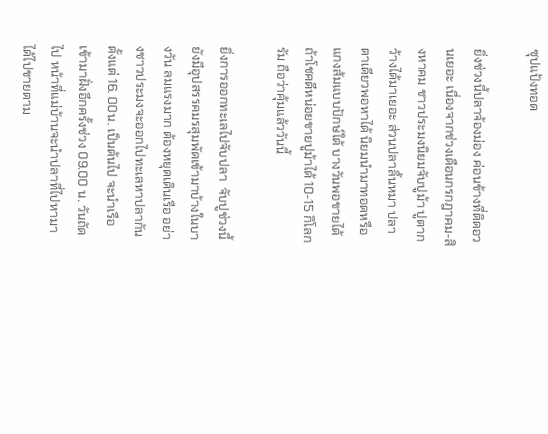ซุปแป้งทอด

ยิ่งช่วงนี้ปลาจ้องม่อง ค่อนข้างที่ติดอวนเยอะ เนื่องจากช่วงเดือนกรกฎาคม-สิงหาคม ชาวประมงนิยมจับปูม้า ปูตากว้างได้มาเยอะ ส่วนปลาลิ้นหมา ปลาตาเดียวพอหาได้ นิยมนำมาทอดหรือแกงส้มแบบปักษ์ใต้ บางวันพอขายได้ ถ้าโชคดีหน่อยขายปูม้าได้ 10-15 กิโลกรัม ถือว่าคุ้มแล้ววันนี้

ยิ่งการออกทะเลไปจับปลา  จับปูช่วงนี้ ยังมีอุปสรรคมรสุมพัดเข้ามาบ้างในบางวัน ลมแรงมาก ต้องหยุดเดินเรือ อย่างชาวประมงจะออกไปทะเลหาปลากันตั้งแต่ 16. 00น. เป็นต้นไป จะนำเรือเข้ามาฝั่งอีกครั้งช่วง 09.00 น. วันถัดไป หน้าที่แม่บ้านจะนำปลาที่ไปหามาได้ไปขายตาม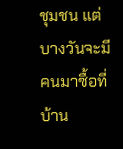ชุมชน แต่บางวันจะมีคนมาซื้อที่บ้าน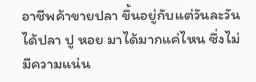อาชีพค้าขายปลา ขึ้นอยู่กับแต่วันละวันได้ปลา ปู หอย มาได้มากแค่ไหน ซึ่งไม่มีความแน่น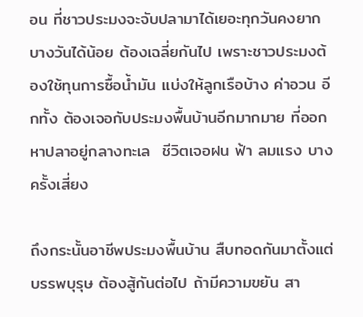อน ที่ชาวประมงจะจับปลามาได้เยอะทุกวันคงยาก บางวันได้น้อย ต้องเฉลี่ยกันไป เพราะชาวประมงต้องใช้ทุนการซื้อน้ำมัน แบ่งให้ลูกเรือบ้าง ค่าอวน อีกทั้ง ต้องเจอกับประมงพื้นบ้านอีกมากมาย ที่ออกหาปลาอยู่กลางทะเล  ชีวิตเจอฝน ฟ้า ลมแรง บางครั้งเสี่ยง

ถึงกระนั้นอาชีพประมงพื้นบ้าน สืบทอดกันมาตั้งแต่บรรพบุรุษ ต้องสู้กันต่อไป ถ้ามีความขยัน สา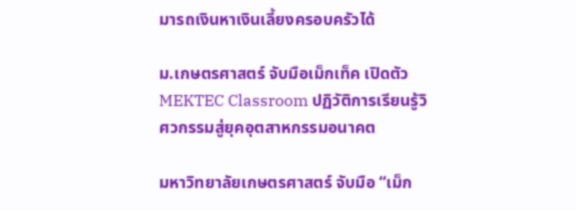มารถเงินหาเงินเลี้ยงครอบครัวได้

ม.เกษตรศาสตร์ จับมือเม็กเท็ค เปิดตัว MEKTEC Classroom ปฏิวัติการเรียนรู้วิศวกรรมสู่ยุคอุตสาหกรรมอนาคต

มหาวิทยาลัยเกษตรศาสตร์ จับมือ “เม็ก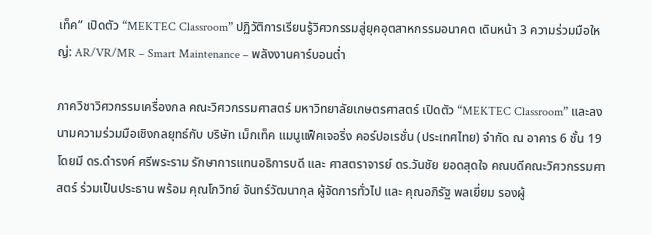เท็ค” เปิดตัว “MEKTEC Classroom” ปฏิวัติการเรียนรู้วิศวกรรมสู่ยุคอุตสาหกรรมอนาคต เดินหน้า 3 ความร่วมมือใหญ่: AR/VR/MR – Smart Maintenance – พลังงานคาร์บอนต่ำ

ภาควิชาวิศวกรรมเครื่องกล คณะวิศวกรรมศาสตร์ มหาวิทยาลัยเกษตรศาสตร์ เปิดตัว “MEKTEC Classroom” และลงนามความร่วมมือเชิงกลยุทธ์กับ บริษัท เม็กเท็ค แมนูแฟ็คเจอริ่ง คอร์ปอเรชั่น (ประเทศไทย) จำกัด ณ อาคาร 6 ชั้น 19 โดยมี ดร.ดำรงค์ ศรีพระราม รักษาการแทนอธิการบดี และ ศาสตราจารย์ ดร.วันชัย ยอดสุดใจ คณบดีคณะวิศวกรรมศาสตร์ ร่วมเป็นประธาน พร้อม คุณโกวิทย์ จันทร์วัฒนากุล ผู้จัดการทั่วไป และ คุณอภิรัฐ พลเยี่ยม รองผู้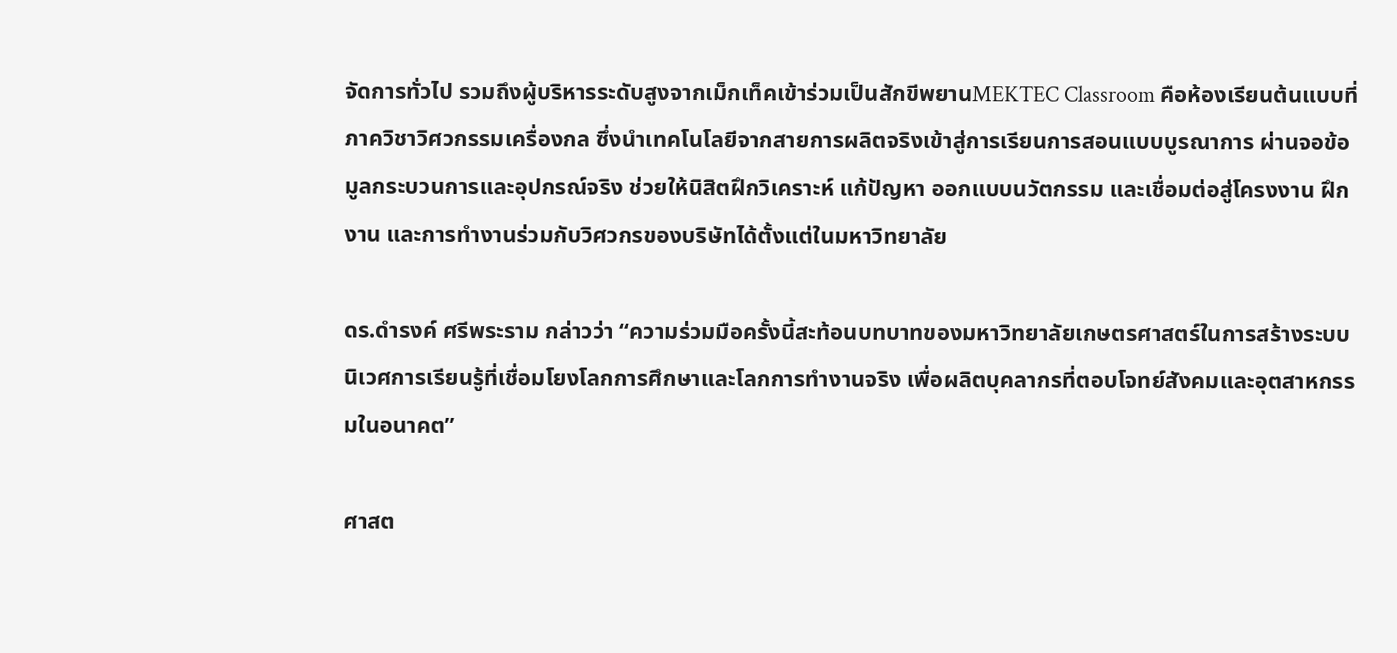จัดการทั่วไป รวมถึงผู้บริหารระดับสูงจากเม็กเท็คเข้าร่วมเป็นสักขีพยานMEKTEC Classroom คือห้องเรียนต้นแบบที่ภาควิชาวิศวกรรมเครื่องกล ซึ่งนำเทคโนโลยีจากสายการผลิตจริงเข้าสู่การเรียนการสอนแบบบูรณาการ ผ่านจอข้อมูลกระบวนการและอุปกรณ์จริง ช่วยให้นิสิตฝึกวิเคราะห์ แก้ปัญหา ออกแบบนวัตกรรม และเชื่อมต่อสู่โครงงาน ฝึกงาน และการทำงานร่วมกับวิศวกรของบริษัทได้ตั้งแต่ในมหาวิทยาลัย

ดร.ดำรงค์ ศรีพระราม กล่าวว่า “ความร่วมมือครั้งนี้สะท้อนบทบาทของมหาวิทยาลัยเกษตรศาสตร์ในการสร้างระบบนิเวศการเรียนรู้ที่เชื่อมโยงโลกการศึกษาและโลกการทำงานจริง เพื่อผลิตบุคลากรที่ตอบโจทย์สังคมและอุตสาหกรรมในอนาคต”

ศาสต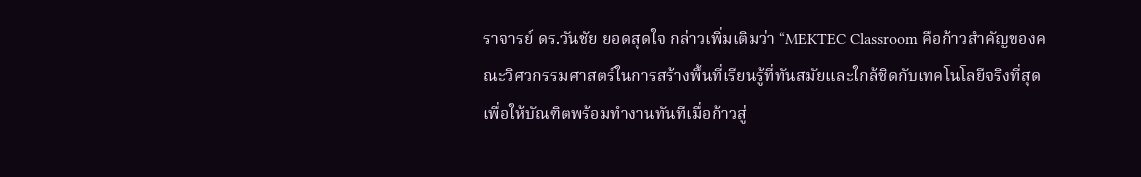ราจารย์ ดร.วันชัย ยอดสุดใจ กล่าวเพิ่มเติมว่า “MEKTEC Classroom คือก้าวสำคัญของคณะวิศวกรรมศาสตร์ในการสร้างพื้นที่เรียนรู้ที่ทันสมัยและใกล้ชิดกับเทคโนโลยีจริงที่สุด เพื่อให้บัณฑิตพร้อมทำงานทันทีเมื่อก้าวสู่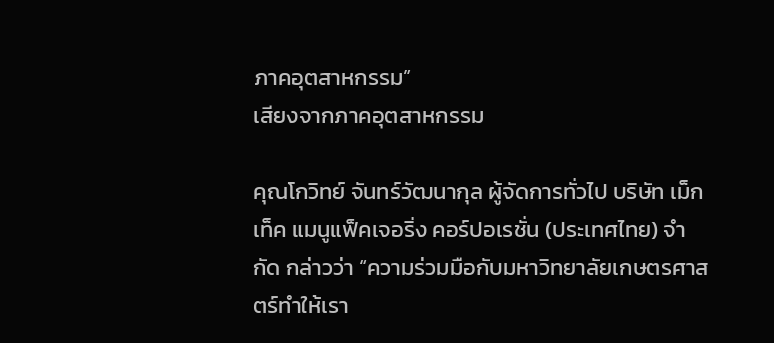ภาคอุตสาหกรรม”
เสียงจากภาคอุตสาหกรรม

คุณโกวิทย์ จันทร์วัฒนากุล ผู้จัดการทั่วไป บริษัท เม็กเท็ค แมนูแฟ็คเจอริ่ง คอร์ปอเรชั่น (ประเทศไทย) จำกัด กล่าวว่า “ความร่วมมือกับมหาวิทยาลัยเกษตรศาสตร์ทำให้เรา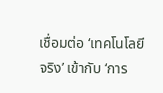เชื่อมต่อ ‘เทคโนโลยีจริง’ เข้ากับ ‘การ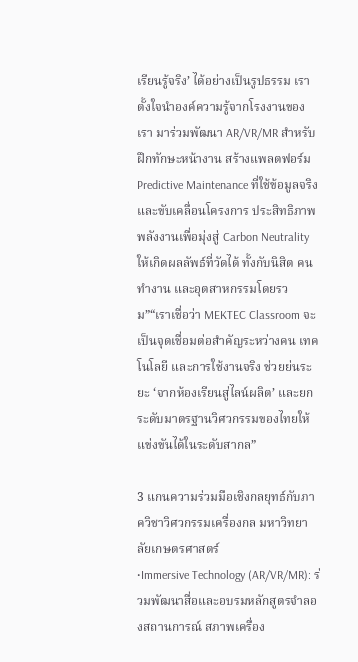เรียนรู้จริง’ ได้อย่างเป็นรูปธรรม เราตั้งใจนำองค์ความรู้จากโรงงานของเรา มาร่วมพัฒนา AR/VR/MR สำหรับฝึกทักษะหน้างาน สร้างแพลตฟอร์ม Predictive Maintenance ที่ใช้ข้อมูลจริง และขับเคลื่อนโครงการ ประสิทธิภาพพลังงานเพื่อมุ่งสู่ Carbon Neutrality ให้เกิดผลลัพธ์ที่วัดได้ ทั้งกับนิสิต คนทำงาน และอุตสาหกรรมโดยรวม”“เราเชื่อว่า MEKTEC Classroom จะเป็นจุดเชื่อมต่อสำคัญระหว่างคน เทคโนโลยี และการใช้งานจริง ช่วยย่นระยะ ‘จากห้องเรียนสู่ไลน์ผลิต’ และยกระดับมาตรฐานวิศวกรรมของไทยให้แข่งขันได้ในระดับสากล”

3 แกนความร่วมมือเชิงกลยุทธ์กับภาควิชาวิศวกรรมเครื่องกล มหาวิทยาลัยเกษตรศาสตร์
•Immersive Technology (AR/VR/MR): ร่วมพัฒนาสื่อและอบรมหลักสูตรจำลองสถานการณ์ สภาพเครื่อง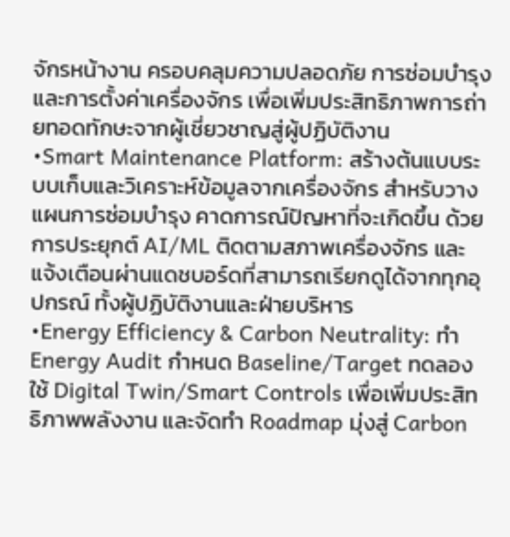จักรหน้างาน ครอบคลุมความปลอดภัย การซ่อมบำรุง และการตั้งค่าเครื่องจักร เพื่อเพิ่มประสิทธิภาพการถ่ายทอดทักษะจากผู้เชี่ยวชาญสู่ผู้ปฏิบัติงาน
•Smart Maintenance Platform: สร้างต้นแบบระบบเก็บและวิเคราะห์ข้อมูลจากเครื่องจักร สำหรับวางแผนการซ่อมบำรุง คาดการณ์ปัญหาที่จะเกิดขึ้น ด้วยการประยุกต์ AI/ML ติดตามสภาพเครื่องจักร และแจ้งเตือนผ่านแดชบอร์ดที่สามารถเรียกดูได้จากทุกอุปกรณ์ ทั้งผู้ปฏิบัติงานและฝ่ายบริหาร
•Energy Efficiency & Carbon Neutrality: ทำ Energy Audit กำหนด Baseline/Target ทดลองใช้ Digital Twin/Smart Controls เพื่อเพิ่มประสิทธิภาพพลังงาน และจัดทำ Roadmap มุ่งสู่ Carbon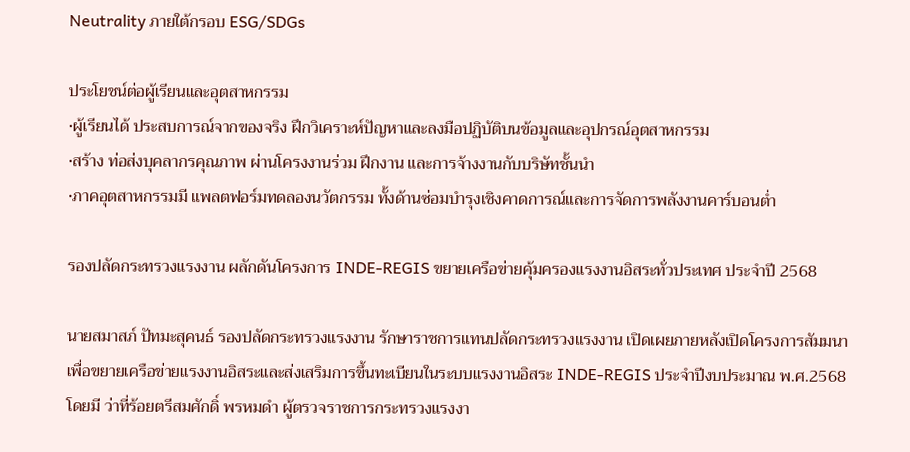Neutrality ภายใต้กรอบ ESG/SDGs

ประโยชน์ต่อผู้เรียนและอุตสาหกรรม
•ผู้เรียนได้ ประสบการณ์จากของจริง ฝึกวิเคราะห์ปัญหาและลงมือปฏิบัติบนข้อมูลและอุปกรณ์อุตสาหกรรม
•สร้าง ท่อส่งบุคลากรคุณภาพ ผ่านโครงงานร่วม ฝึกงาน และการจ้างงานกับบริษัทชั้นนำ
•ภาคอุตสาหกรรมมี แพลตฟอร์มทดลองนวัตกรรม ทั้งด้านซ่อมบำรุงเชิงคาดการณ์และการจัดการพลังงานคาร์บอนต่ำ

รองปลัดกระทรวงแรงงาน ผลักดันโครงการ INDE-REGIS ขยายเครือข่ายคุ้มครองแรงงานอิสระทั่วประเทศ ประจำปี 2568

นายสมาสภ์ ปัทมะสุคนธ์ รองปลัดกระทรวงแรงงาน รักษาราชการแทนปลัดกระทรวงแรงงาน เปิดเผยภายหลังเปิดโครงการสัมมนาเพื่อขยายเครือข่ายแรงงานอิสระและส่งเสริมการขึ้นทะเบียนในระบบแรงงานอิสระ INDE-REGIS ประจำปีงบประมาณ พ.ศ.2568 โดยมี ว่าที่ร้อยตรีสมศักดิ์ พรหมดำ ผู้ตรวจราชการกระทรวงแรงงา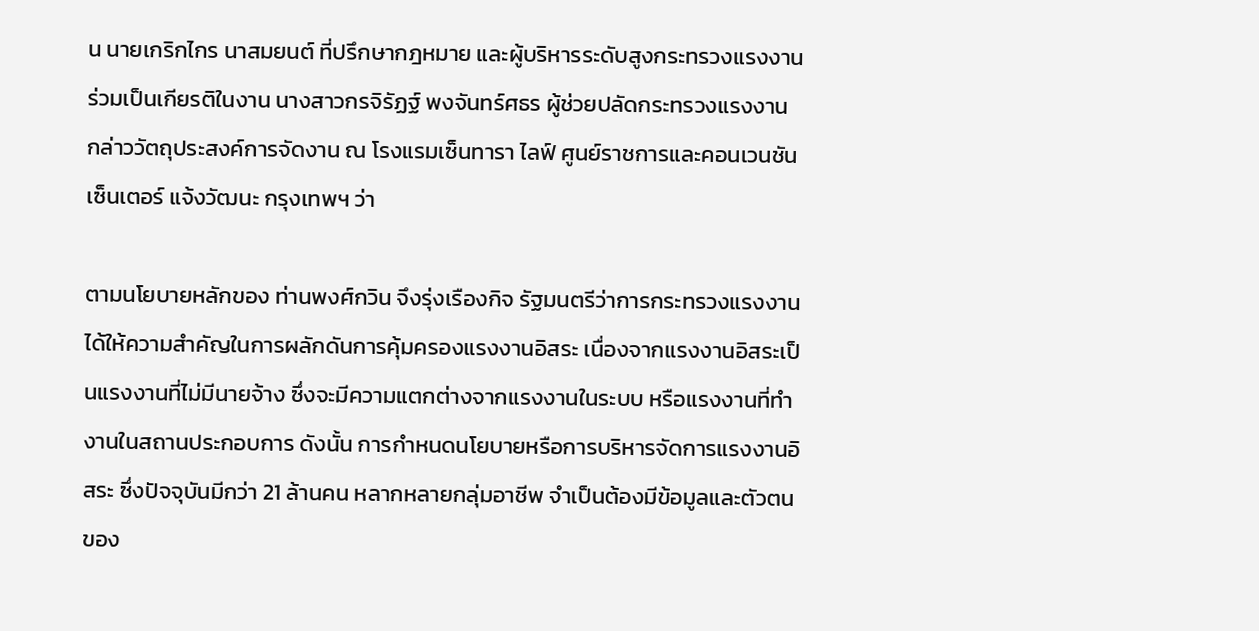น นายเกริกไกร นาสมยนต์ ที่ปรึกษากฎหมาย และผู้บริหารระดับสูงกระทรวงแรงงาน ร่วมเป็นเกียรติในงาน นางสาวกรจิรัฏฐ์ พงจันทร์ศธร ผู้ช่วยปลัดกระทรวงแรงงาน กล่าววัตถุประสงค์การจัดงาน ณ โรงแรมเซ็นทารา ไลฟ์ ศูนย์ราชการและคอนเวนชันเซ็นเตอร์ แจ้งวัฒนะ กรุงเทพฯ ว่า

ตามนโยบายหลักของ ท่านพงศ์กวิน จึงรุ่งเรืองกิจ รัฐมนตรีว่าการกระทรวงแรงงาน ได้ให้ความสำคัญในการผลักดันการคุ้มครองแรงงานอิสระ เนื่องจากแรงงานอิสระเป็นแรงงานที่ไม่มีนายจ้าง ซึ่งจะมีความแตกต่างจากแรงงานในระบบ หรือแรงงานที่ทำงานในสถานประกอบการ ดังนั้น การกำหนดนโยบายหรือการบริหารจัดการแรงงานอิสระ ซึ่งปัจจุบันมีกว่า 21 ล้านคน หลากหลายกลุ่มอาชีพ จำเป็นต้องมีข้อมูลและตัวตนของ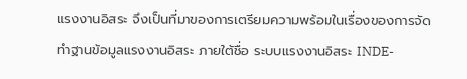แรงงานอิสระ จึงเป็นที่มาของการเตรียมความพร้อมในเรื่องของการจัดทำฐานข้อมูลแรงงานอิสระ ภายใต้ชื่อ ระบบแรงงานอิสระ INDE-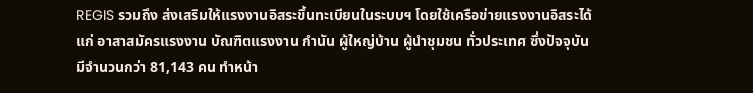REGIS รวมถึง ส่งเสริมให้แรงงานอิสระขึ้นทะเบียนในระบบฯ โดยใช้เครือข่ายแรงงานอิสระได้แก่ อาสาสมัครแรงงาน บัณฑิตแรงงาน กำนัน ผู้ใหญ่บ้าน ผู้นำชุมชน ทั่วประเทศ ซึ่งปัจจุบันมีจำนวนกว่า 81,143 คน ทำหน้า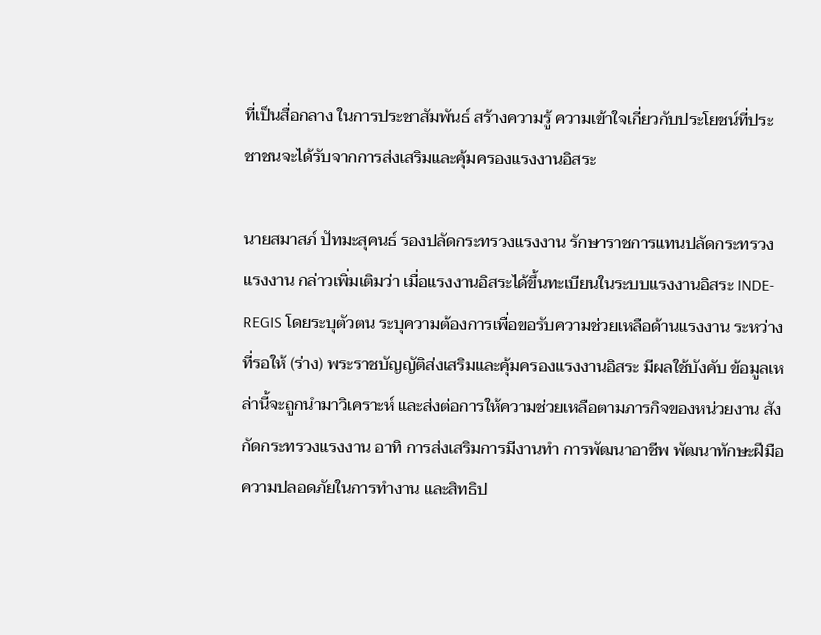ที่เป็นสื่อกลาง ในการประชาสัมพันธ์ สร้างความรู้ ความเข้าใจเกี่ยวกับประโยชน์ที่ประชาชนจะได้รับจากการส่งเสริมและคุ้มครองแรงงานอิสระ

นายสมาสภ์ ปัทมะสุคนธ์ รองปลัดกระทรวงแรงงาน รักษาราชการแทนปลัดกระทรวงแรงงาน กล่าวเพิ่มเติมว่า เมื่อแรงงานอิสระได้ขึ้นทะเบียนในระบบแรงงานอิสระ INDE-REGIS โดยระบุตัวตน ระบุความต้องการเพื่อขอรับความช่วยเหลือด้านแรงงาน ระหว่างที่รอให้ (ร่าง) พระราชบัญญัติส่งเสริมและคุ้มครองแรงงานอิสระ มีผลใช้บังคับ ข้อมูลเหล่านี้จะถูกนำมาวิเคราะห์ และส่งต่อการให้ความช่วยเหลือตามภารกิจของหน่วยงาน สังกัดกระทรวงแรงงาน อาทิ การส่งเสริมการมีงานทำ การพัฒนาอาชีพ พัฒนาทักษะฝีมือ ความปลอดภัยในการทำงาน และสิทธิป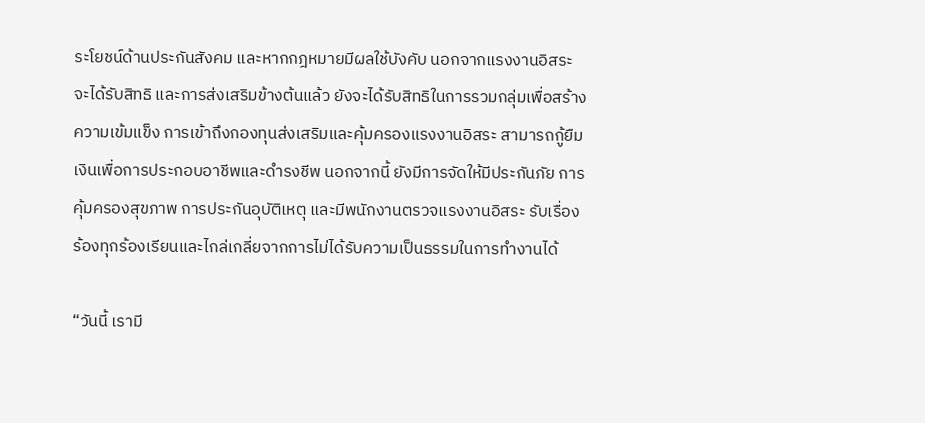ระโยชน์ด้านประกันสังคม และหากกฎหมายมีผลใช้บังคับ นอกจากแรงงานอิสระจะได้รับสิทธิ และการส่งเสริมข้างต้นแล้ว ยังจะได้รับสิทธิในการรวมกลุ่มเพื่อสร้างความเข้มแข็ง การเข้าถึงกองทุนส่งเสริมและคุ้มครองแรงงานอิสระ สามารถกู้ยืมเงินเพื่อการประกอบอาชีพและดำรงชีพ นอกจากนี้ ยังมีการจัดให้มีประกันภัย การคุ้มครองสุขภาพ การประกันอุบัติเหตุ และมีพนักงานตรวจแรงงานอิสระ รับเรื่องร้องทุกร้องเรียนและไกล่เกลี่ยจากการไม่ได้รับความเป็นธรรมในการทำงานได้

“วันนี้ เรามี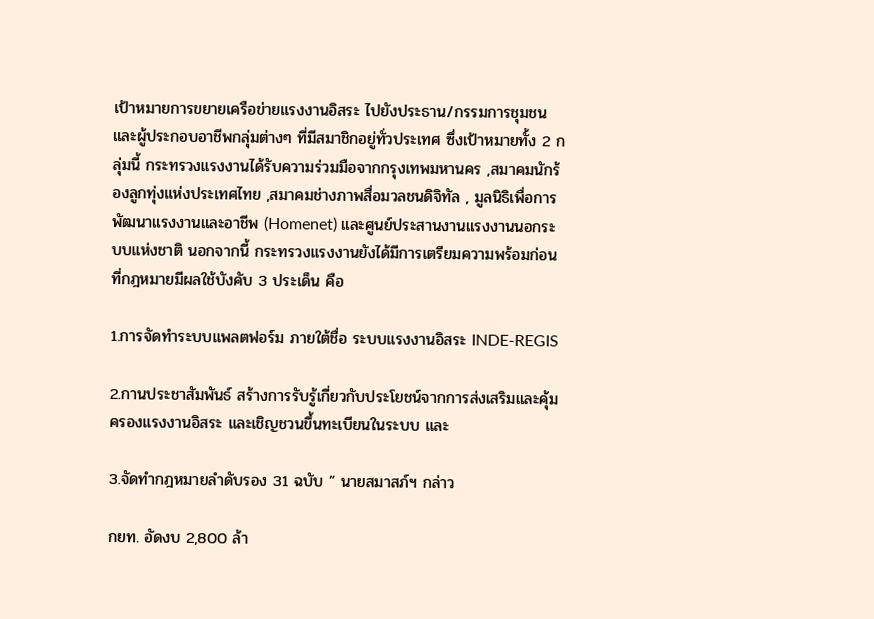เป้าหมายการขยายเครือข่ายแรงงานอิสระ ไปยังประธาน/กรรมการชุมชน และผู้ประกอบอาชีพกลุ่มต่างๆ ที่มีสมาชิกอยู่ทั่วประเทศ ซึ่งเป้าหมายทั้ง 2 กลุ่มนี้ กระทรวงแรงงานได้รับความร่วมมือจากกรุงเทพมหานคร ,สมาคมนักร้องลูกทุ่งแห่งประเทศไทย ,สมาคมช่างภาพสื่อมวลชนดิจิทัล , มูลนิธิเพื่อการพัฒนาแรงงานและอาชีพ (Homenet) และศูนย์ประสานงานแรงงานนอกระบบแห่งชาติ นอกจากนี้ กระทรวงแรงงานยังได้มีการเตรียมความพร้อมก่อนที่กฎหมายมีผลใช้บังคับ 3 ประเด็น คือ

1.การจัดทำระบบแพลตฟอร์ม ภายใต้ชื่อ ระบบแรงงานอิสระ INDE-REGIS

2.กานประชาสัมพันธ์ สร้างการรับรู้เกี่ยวกับประโยชน์จากการส่งเสริมและคุ้มครองแรงงานอิสระ และเชิญชวนขึ้นทะเบียนในระบบ และ

3.จัดทำกฎหมายลำดับรอง 31 ฉบับ ” นายสมาสภ์ฯ กล่าว

กยท. อัดงบ 2,800 ล้า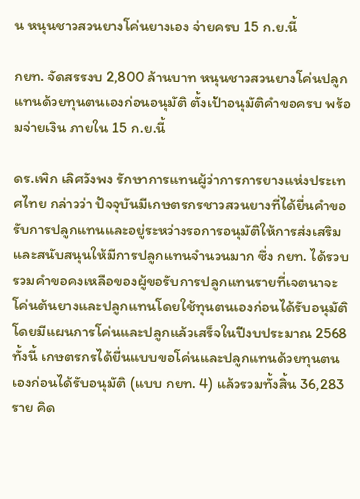น หนุนชาวสวนยางโค่นยางเอง จ่ายครบ 15 ก.ย.นี้

กยท. จัดสรรงบ 2,800 ล้านบาท หนุนชาวสวนยางโค่นปลูกแทนด้วยทุนตนเองก่อนอนุมัติ ตั้งเป้าอนุมัติคำขอครบ พร้อมจ่ายเงิน ภายใน 15 ก.ย.นี้

ดร.เพิก เลิศวังพง รักษาการแทนผู้ว่าการการยางแห่งประเทศไทย กล่าวว่า ปัจจุบันมีเกษตรกรชาวสวนยางที่ได้ยื่นคำขอรับการปลูกแทนและอยู่ระหว่างรอการอนุมัติให้การส่งเสริมและสนับสนุนให้มีการปลูกแทนจำนวนมาก ซึ่ง กยท. ได้รวบรวมคำขอคงเหลือของผู้ขอรับการปลูกแทนรายที่เจตนาจะโค่นต้นยางและปลูกแทนโดยใช้ทุนตนเองก่อนได้รับอนุมัติ โดยมีแผนการโค่นและปลูกแล้วเสร็จในปีงบประมาณ 2568 ทั้งนี้ เกษตรกรได้ยื่นแบบขอโค่นและปลูกแทนด้วยทุนตนเองก่อนได้รับอนุมัติ (แบบ กยท. 4) แล้วรวมทั้งสิ้น 36,283 ราย คิด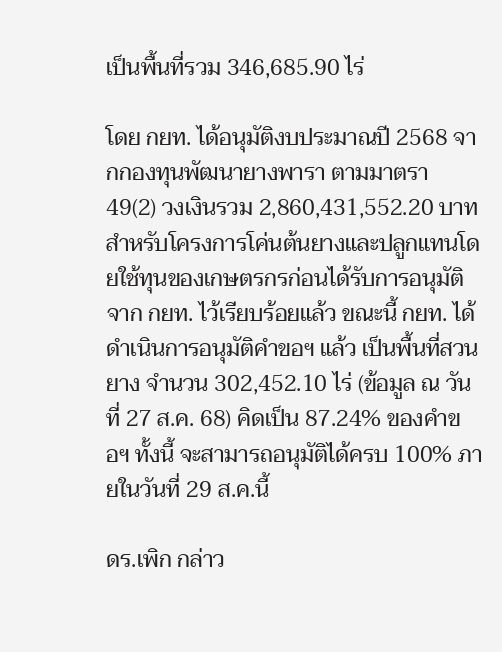เป็นพื้นที่รวม 346,685.90 ไร่

โดย กยท. ได้อนุมัติงบประมาณปี 2568 จากกองทุนพัฒนายางพารา ตามมาตรา 49(2) วงเงินรวม 2,860,431,552.20 บาท สำหรับโครงการโค่นต้นยางและปลูกแทนโดยใช้ทุนของเกษตรกรก่อนได้รับการอนุมัติจาก กยท. ไว้เรียบร้อยแล้ว ขณะนี้ กยท. ได้ดำเนินการอนุมัติคำขอฯ แล้ว เป็นพื้นที่สวนยาง จำนวน 302,452.10 ไร่ (ข้อมูล ณ วันที่ 27 ส.ค. 68) คิดเป็น 87.24% ของคำขอฯ ทั้งนี้ จะสามารถอนุมัติได้ครบ 100% ภายในวันที่ 29 ส.ค.นี้

ดร.เพิก กล่าว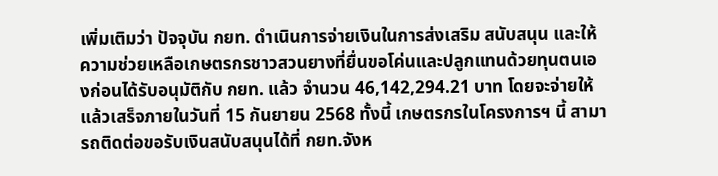เพิ่มเติมว่า ปัจจุบัน กยท. ดำเนินการจ่ายเงินในการส่งเสริม สนับสนุน และให้ความช่วยเหลือเกษตรกรชาวสวนยางที่ยื่นขอโค่นและปลูกแทนด้วยทุนตนเองก่อนได้รับอนุมัติกับ กยท. แล้ว จำนวน 46,142,294.21 บาท โดยจะจ่ายให้แล้วเสร็จภายในวันที่ 15 กันยายน 2568 ทั้งนี้ เกษตรกรในโครงการฯ นี้ สามารถติดต่อขอรับเงินสนับสนุนได้ที่ กยท.จังห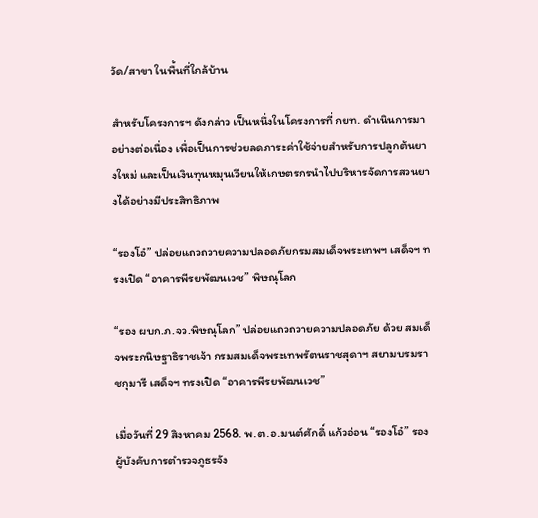วัด/สาขา ในพื้นที่ใกล้บ้าน

สำหรับโครงการฯ ดังกล่าว เป็นหนึ่งในโครงการที่ กยท. ดำเนินการมาอย่างต่อเนื่อง เพื่อเป็นการช่วยลดภาระค่าใช้จ่ายสำหรับการปลูกต้นยางใหม่ และเป็นเงินทุนหมุนเวียนให้เกษตรกรนำไปบริหารจัดการสวนยางได้อย่างมีประสิทธิภาพ

“รองโอ๋” ปล่อยแถวถวายความปลอดภัยกรมสมเด็จพระเทพฯ เสด็จฯ ทรงเปิด “อาคารพีรยพัฒนเวช” พิษณุโลก

“รอง ผบก.ภ.จว.พิษณุโลก” ปล่อยแถวถวายความปลอดภัย ด้วย สมเด็จพระกนิษฐาธิราชเจ้า กรมสมเด็จพระเทพรัตนราชสุดาฯ สยามบรมราชกุมารี เสด็จฯ ทรงเปิด “อาคารพีรยพัฒนเวช”

เมื่อวันที่ 29 สิงหาคม 2568. พ.ต.อ.มนต์ศักดิ์ แก้วอ่อน “รองโอ๋” รองผู้บังคับการตำรวจภูธรจัง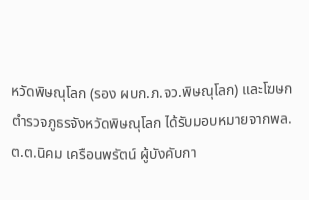หวัดพิษณุโลก (รอง ผบก.ภ.จว.พิษณุโลก) และโฆษกตำรวจภูธรจังหวัดพิษณุโลก ได้รับมอบหมายจากพล.ต.ต.นิคม เครือนพรัตน์ ผู้บังคับกา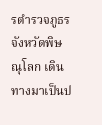รตำรวจภูธรจังหวัดพิษณุโลก เดินทางมาเป็นป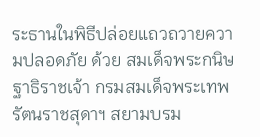ระธานในพิธีปล่อยแถวถวายความปลอดภัย ด้วย สมเด็จพระกนิษฐาธิราชเจ้า กรมสมเด็จพระเทพรัตนราชสุดาฯ สยามบรม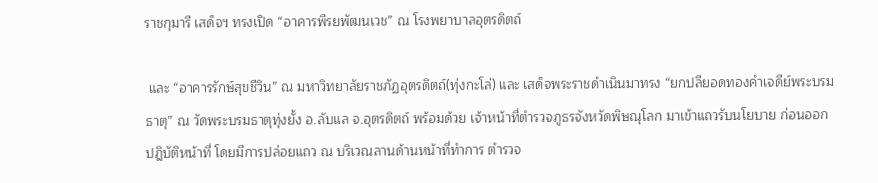ราชกุมารี เสด็จฯ ทรงเปิด “อาคารพีรยพัฒนเวช” ณ โรงพยาบาลอุตรดิตถ์

 และ “อาคารรักษ์สุขชีวิน” ณ มหาวิทยาลัยราชภัฏอุตรดิตถ์(ทุ่งกะโล่) และ เสด็จพระราชดำเนินมาทรง “ยกปลียอดทองคำเจดีย์พระบรมธาตุ” ณ วัดพระบรมธาตุทุ่งยั้ง อ.ลับแล จ.อุตรดิตถ์ พร้อมด้วย เจ้าหน้าที่ตำรวจภูธรจังหวัดพิษณุโลก มาเข้าแถวรับนโยบาย ก่อนออกปฎิบัติหน้าที่ โดยมีการปล่อยแถว ณ บริเวณลานด้านหน้าที่ทำการ ตำรวจ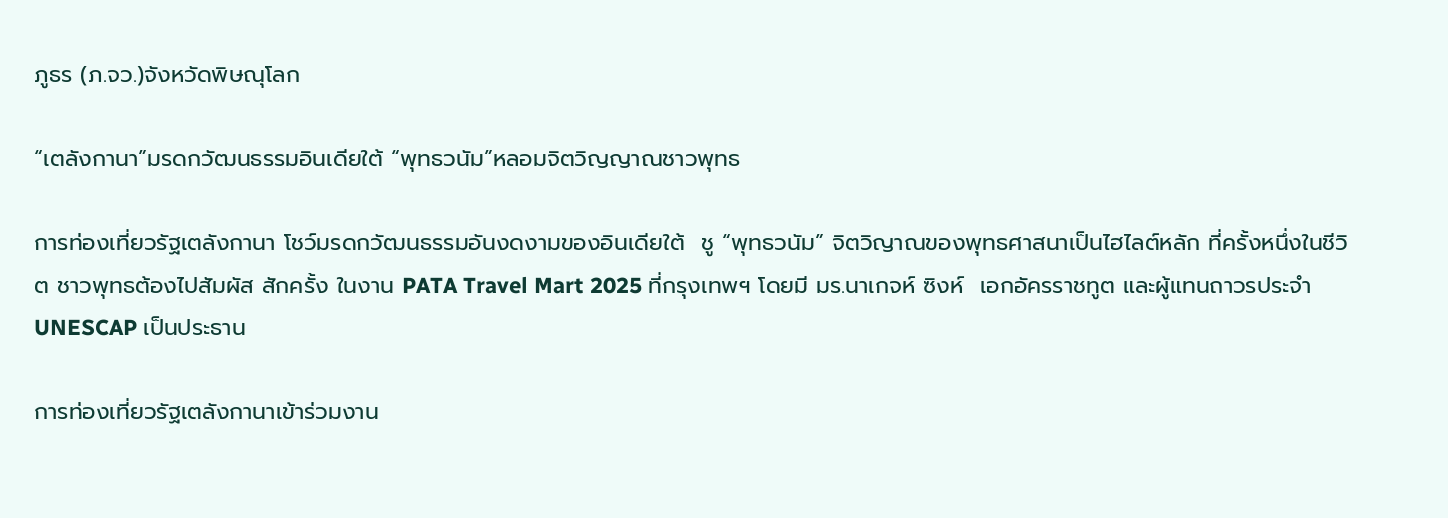ภูธร (ภ.จว.)จังหวัดพิษณุโลก

“เตลังกานา”มรดกวัฒนธรรมอินเดียใต้ “พุทธวนัม”หลอมจิตวิญญาณชาวพุทธ

การท่องเที่ยวรัฐเตลังกานา โชว์มรดกวัฒนธรรมอันงดงามของอินเดียใต้  ชู “พุทธวนัม” จิตวิญาณของพุทธศาสนาเป็นไฮไลต์หลัก ที่ครั้งหนึ่งในชีวิต ชาวพุทธต้องไปสัมผัส สักครั้ง ในงาน PATA Travel Mart 2025 ที่กรุงเทพฯ โดยมี มร.นาเกจห์ ซิงห์  เอกอัครราชทูต และผู้แทนถาวรประจำ UNESCAP เป็นประธาน

การท่องเที่ยวรัฐเตลังกานาเข้าร่วมงาน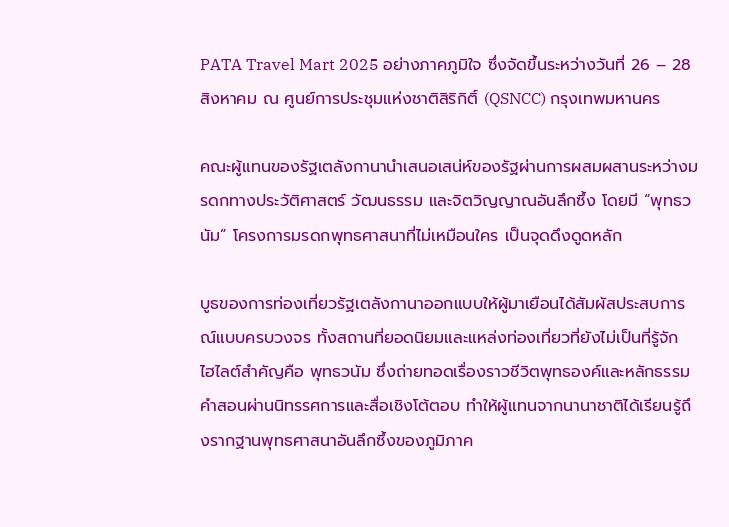PATA Travel Mart 2025 อย่างภาคภูมิใจ ซึ่งจัดขึ้นระหว่างวันที่ 26 – 28 สิงหาคม ณ ศูนย์การประชุมแห่งชาติสิริกิติ์ (QSNCC) กรุงเทพมหานคร

คณะผู้แทนของรัฐเตลังกานานำเสนอเสน่ห์ของรัฐผ่านการผสมผสานระหว่างมรดกทางประวัติศาสตร์ วัฒนธรรม และจิตวิญญาณอันลึกซึ้ง โดยมี “พุทธวนัม” โครงการมรดกพุทธศาสนาที่ไม่เหมือนใคร เป็นจุดดึงดูดหลัก

บูธของการท่องเที่ยวรัฐเตลังกานาออกแบบให้ผู้มาเยือนได้สัมผัสประสบการณ์แบบครบวงจร ทั้งสถานที่ยอดนิยมและแหล่งท่องเที่ยวที่ยังไม่เป็นที่รู้จัก ไฮไลต์สำคัญคือ พุทธวนัม ซึ่งถ่ายทอดเรื่องราวชีวิตพุทธองค์และหลักธรรมคำสอนผ่านนิทรรศการและสื่อเชิงโต้ตอบ ทำให้ผู้แทนจากนานาชาติได้เรียนรู้ถึงรากฐานพุทธศาสนาอันลึกซึ้งของภูมิภาค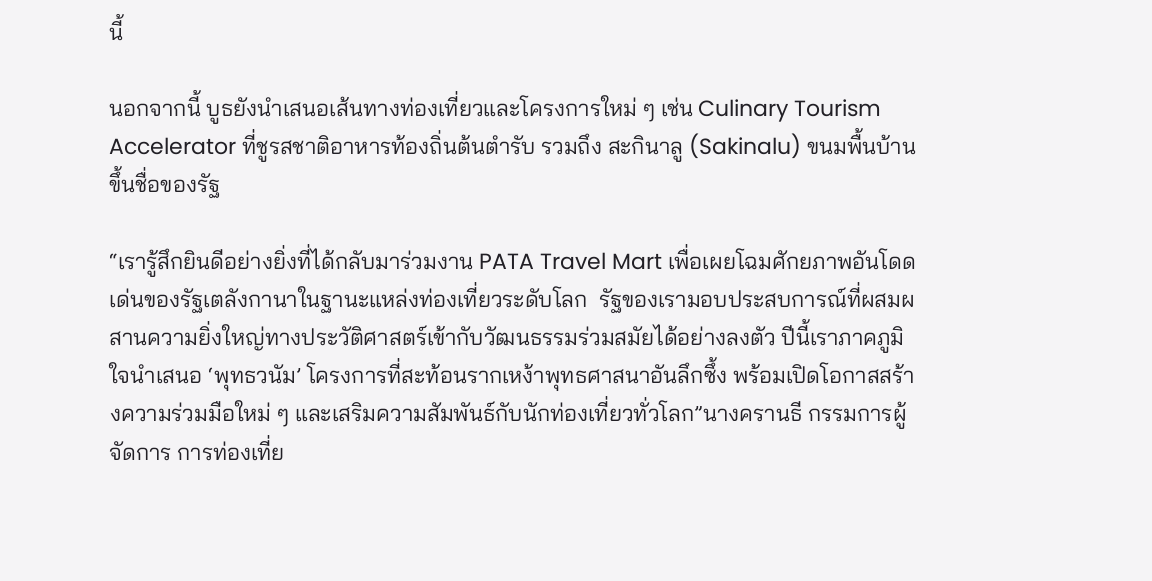นี้

นอกจากนี้ บูธยังนำเสนอเส้นทางท่องเที่ยวและโครงการใหม่ ๆ เช่น Culinary Tourism Accelerator ที่ชูรสชาติอาหารท้องถิ่นต้นตำรับ รวมถึง สะกินาลู (Sakinalu) ขนมพื้นบ้านขึ้นชื่อของรัฐ

“เรารู้สึกยินดีอย่างยิ่งที่ได้กลับมาร่วมงาน PATA Travel Mart เพื่อเผยโฉมศักยภาพอันโดดเด่นของรัฐเตลังกานาในฐานะแหล่งท่องเที่ยวระดับโลก  รัฐของเรามอบประสบการณ์ที่ผสมผสานความยิ่งใหญ่ทางประวัติศาสตร์เข้ากับวัฒนธรรมร่วมสมัยได้อย่างลงตัว ปีนี้เราภาคภูมิใจนำเสนอ ‘พุทธวนัม’ โครงการที่สะท้อนรากเหง้าพุทธศาสนาอันลึกซึ้ง พร้อมเปิดโอกาสสร้างความร่วมมือใหม่ ๆ และเสริมความสัมพันธ์กับนักท่องเที่ยวทั่วโลก”นางครานธี กรรมการผู้จัดการ การท่องเที่ย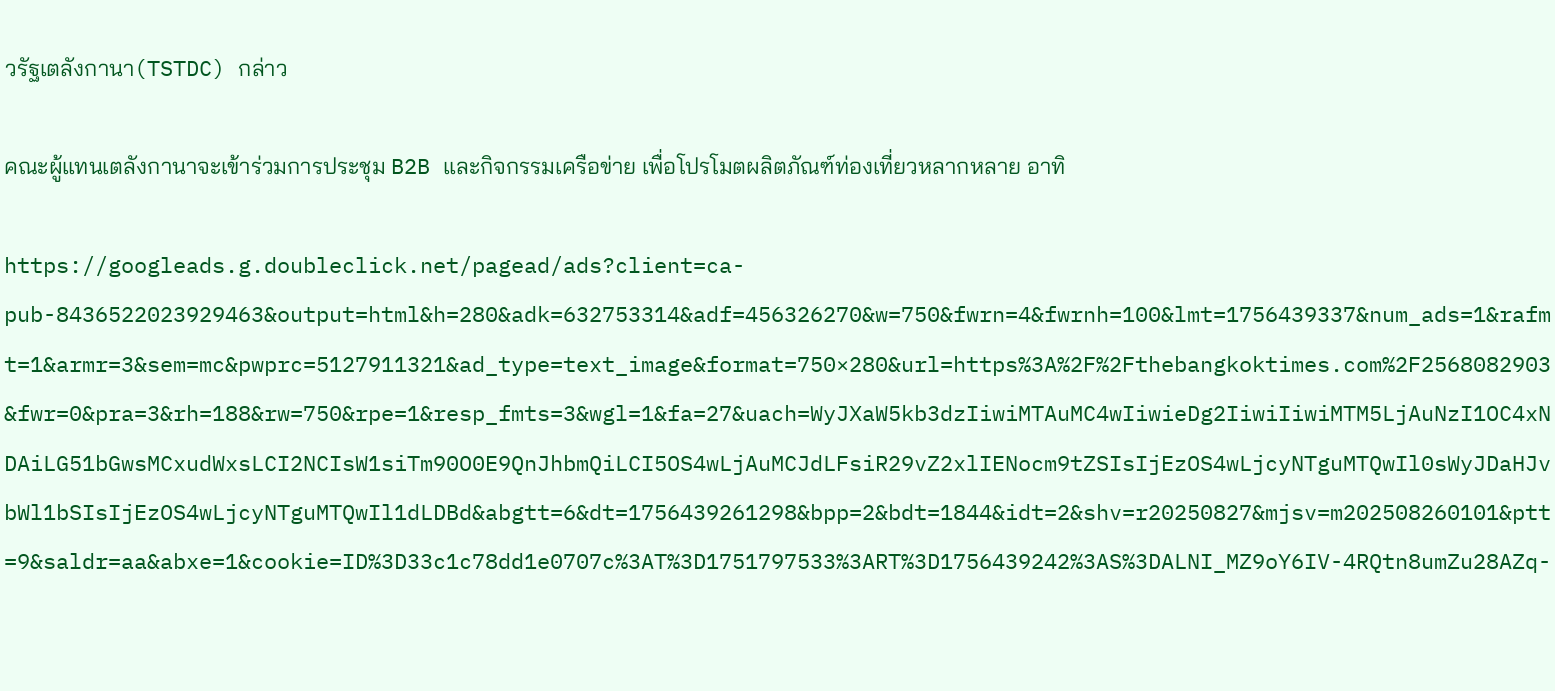วรัฐเตลังกานา(TSTDC) กล่าว

คณะผู้แทนเตลังกานาจะเข้าร่วมการประชุม B2B และกิจกรรมเครือข่าย เพื่อโปรโมตผลิตภัณฑ์ท่องเที่ยวหลากหลาย อาทิ

https://googleads.g.doubleclick.net/pagead/ads?client=ca-pub-8436522023929463&output=html&h=280&adk=632753314&adf=456326270&w=750&fwrn=4&fwrnh=100&lmt=1756439337&num_ads=1&rafmt=1&armr=3&sem=mc&pwprc=5127911321&ad_type=text_image&format=750×280&url=https%3A%2F%2Fthebangkoktimes.com%2F2568082903&fwr=0&pra=3&rh=188&rw=750&rpe=1&resp_fmts=3&wgl=1&fa=27&uach=WyJXaW5kb3dzIiwiMTAuMC4wIiwieDg2IiwiIiwiMTM5LjAuNzI1OC4xNDAiLG51bGwsMCxudWxsLCI2NCIsW1siTm90O0E9QnJhbmQiLCI5OS4wLjAuMCJdLFsiR29vZ2xlIENocm9tZSIsIjEzOS4wLjcyNTguMTQwIl0sWyJDaHJvbWl1bSIsIjEzOS4wLjcyNTguMTQwIl1dLDBd&abgtt=6&dt=1756439261298&bpp=2&bdt=1844&idt=2&shv=r20250827&mjsv=m202508260101&ptt=9&saldr=aa&abxe=1&cookie=ID%3D33c1c78dd1e0707c%3AT%3D1751797533%3ART%3D1756439242%3AS%3DALNI_MZ9oY6IV-4RQtn8umZu28AZq-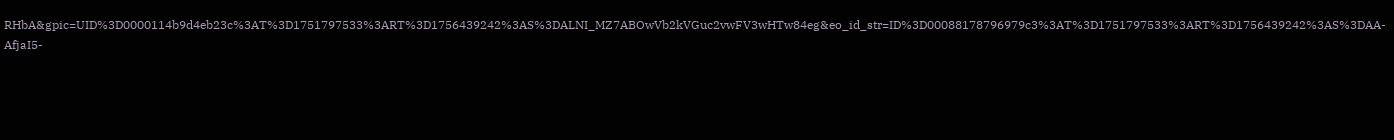RHbA&gpic=UID%3D0000114b9d4eb23c%3AT%3D1751797533%3ART%3D1756439242%3AS%3DALNI_MZ7ABOwVb2kVGuc2vwFV3wHTw84eg&eo_id_str=ID%3D00088178796979c3%3AT%3D1751797533%3ART%3D1756439242%3AS%3DAA-AfjaI5-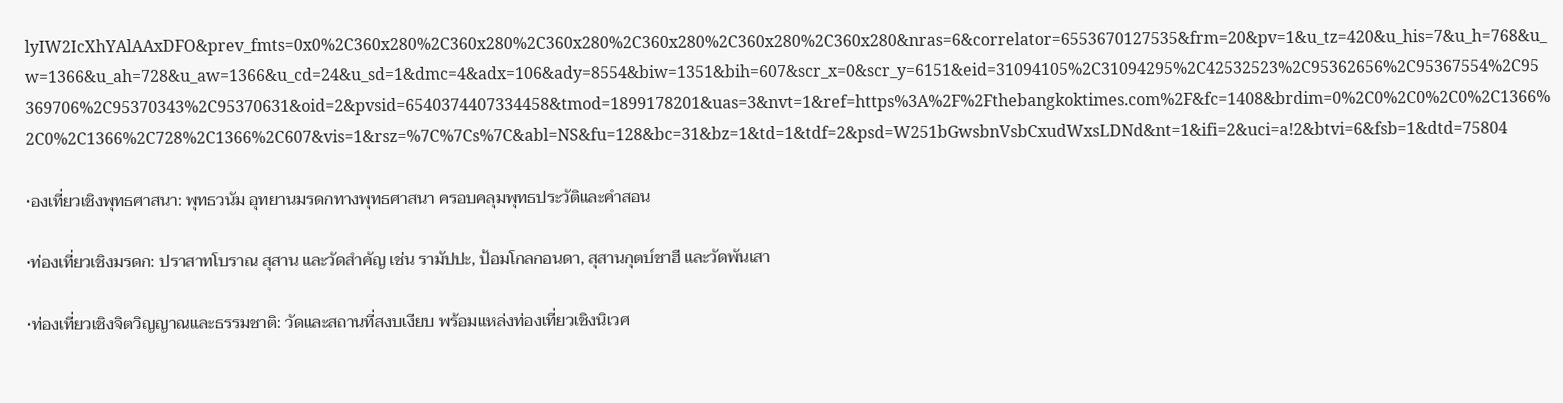lyIW2IcXhYAlAAxDFO&prev_fmts=0x0%2C360x280%2C360x280%2C360x280%2C360x280%2C360x280%2C360x280&nras=6&correlator=6553670127535&frm=20&pv=1&u_tz=420&u_his=7&u_h=768&u_w=1366&u_ah=728&u_aw=1366&u_cd=24&u_sd=1&dmc=4&adx=106&ady=8554&biw=1351&bih=607&scr_x=0&scr_y=6151&eid=31094105%2C31094295%2C42532523%2C95362656%2C95367554%2C95369706%2C95370343%2C95370631&oid=2&pvsid=6540374407334458&tmod=1899178201&uas=3&nvt=1&ref=https%3A%2F%2Fthebangkoktimes.com%2F&fc=1408&brdim=0%2C0%2C0%2C0%2C1366%2C0%2C1366%2C728%2C1366%2C607&vis=1&rsz=%7C%7Cs%7C&abl=NS&fu=128&bc=31&bz=1&td=1&tdf=2&psd=W251bGwsbnVsbCxudWxsLDNd&nt=1&ifi=2&uci=a!2&btvi=6&fsb=1&dtd=75804

•องเที่ยวเชิงพุทธศาสนา: พุทธวนัม อุทยานมรดกทางพุทธศาสนา ครอบคลุมพุทธประวัติและคำสอน

•ท่องเที่ยวเชิงมรดก: ปราสาทโบราณ สุสาน และวัดสำคัญ เช่น รามัปปะ, ป้อมโกลกอนดา, สุสานกุตบ์ชาฮี และวัดพันเสา

•ท่องเที่ยวเชิงจิตวิญญาณและธรรมชาติ: วัดและสถานที่สงบเงียบ พร้อมแหล่งท่องเที่ยวเชิงนิเวศ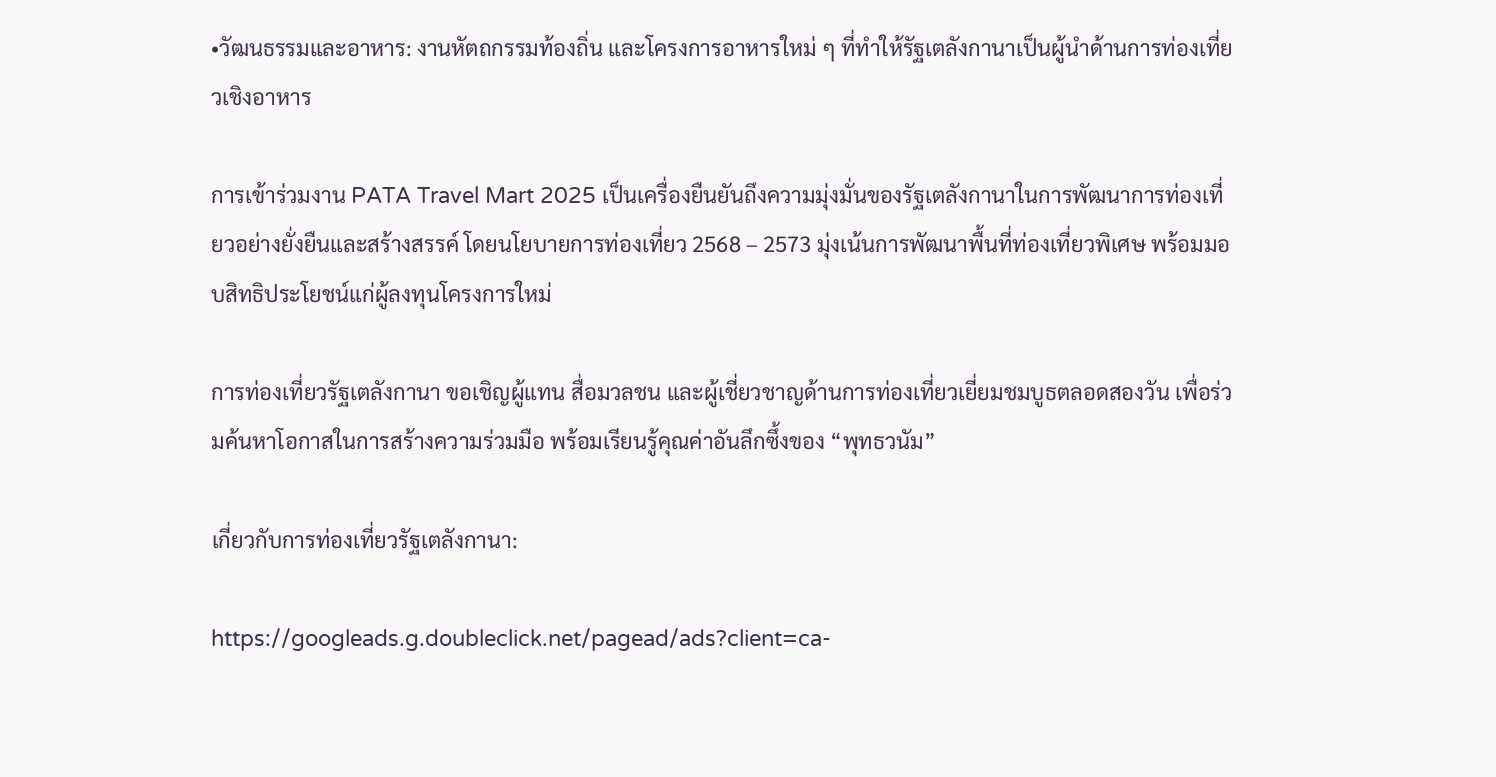•วัฒนธรรมและอาหาร: งานหัตถกรรมท้องถิ่น และโครงการอาหารใหม่ ๆ ที่ทำให้รัฐเตลังกานาเป็นผู้นำด้านการท่องเที่ยวเชิงอาหาร

การเข้าร่วมงาน PATA Travel Mart 2025 เป็นเครื่องยืนยันถึงความมุ่งมั่นของรัฐเตลังกานาในการพัฒนาการท่องเที่ยวอย่างยั่งยืนและสร้างสรรค์ โดยนโยบายการท่องเที่ยว 2568 – 2573 มุ่งเน้นการพัฒนาพื้นที่ท่องเที่ยวพิเศษ พร้อมมอบสิทธิประโยชน์แก่ผู้ลงทุนโครงการใหม่

การท่องเที่ยวรัฐเตลังกานา ขอเชิญผู้แทน สื่อมวลชน และผู้เชี่ยวชาญด้านการท่องเที่ยวเยี่ยมชมบูธตลอดสองวัน เพื่อร่วมค้นหาโอกาสในการสร้างความร่วมมือ พร้อมเรียนรู้คุณค่าอันลึกซึ้งของ “พุทธวนัม”

เกี่ยวกับการท่องเที่ยวรัฐเตลังกานา:

https://googleads.g.doubleclick.net/pagead/ads?client=ca-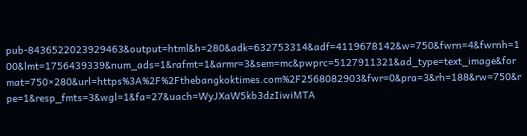pub-8436522023929463&output=html&h=280&adk=632753314&adf=4119678142&w=750&fwrn=4&fwrnh=100&lmt=1756439339&num_ads=1&rafmt=1&armr=3&sem=mc&pwprc=5127911321&ad_type=text_image&format=750×280&url=https%3A%2F%2Fthebangkoktimes.com%2F2568082903&fwr=0&pra=3&rh=188&rw=750&rpe=1&resp_fmts=3&wgl=1&fa=27&uach=WyJXaW5kb3dzIiwiMTA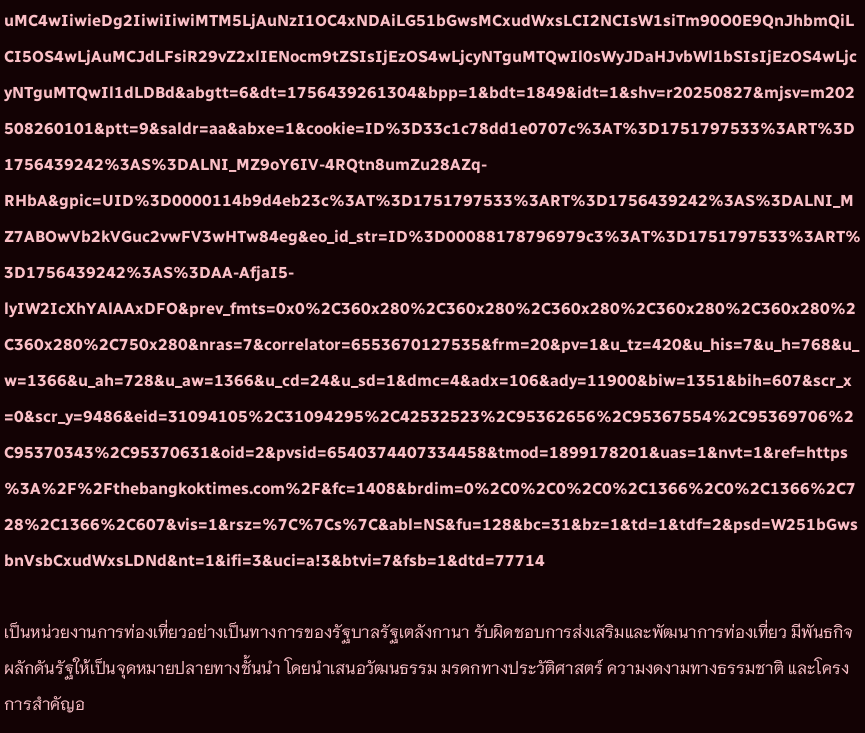uMC4wIiwieDg2IiwiIiwiMTM5LjAuNzI1OC4xNDAiLG51bGwsMCxudWxsLCI2NCIsW1siTm90O0E9QnJhbmQiLCI5OS4wLjAuMCJdLFsiR29vZ2xlIENocm9tZSIsIjEzOS4wLjcyNTguMTQwIl0sWyJDaHJvbWl1bSIsIjEzOS4wLjcyNTguMTQwIl1dLDBd&abgtt=6&dt=1756439261304&bpp=1&bdt=1849&idt=1&shv=r20250827&mjsv=m202508260101&ptt=9&saldr=aa&abxe=1&cookie=ID%3D33c1c78dd1e0707c%3AT%3D1751797533%3ART%3D1756439242%3AS%3DALNI_MZ9oY6IV-4RQtn8umZu28AZq-RHbA&gpic=UID%3D0000114b9d4eb23c%3AT%3D1751797533%3ART%3D1756439242%3AS%3DALNI_MZ7ABOwVb2kVGuc2vwFV3wHTw84eg&eo_id_str=ID%3D00088178796979c3%3AT%3D1751797533%3ART%3D1756439242%3AS%3DAA-AfjaI5-lyIW2IcXhYAlAAxDFO&prev_fmts=0x0%2C360x280%2C360x280%2C360x280%2C360x280%2C360x280%2C360x280%2C750x280&nras=7&correlator=6553670127535&frm=20&pv=1&u_tz=420&u_his=7&u_h=768&u_w=1366&u_ah=728&u_aw=1366&u_cd=24&u_sd=1&dmc=4&adx=106&ady=11900&biw=1351&bih=607&scr_x=0&scr_y=9486&eid=31094105%2C31094295%2C42532523%2C95362656%2C95367554%2C95369706%2C95370343%2C95370631&oid=2&pvsid=6540374407334458&tmod=1899178201&uas=1&nvt=1&ref=https%3A%2F%2Fthebangkoktimes.com%2F&fc=1408&brdim=0%2C0%2C0%2C0%2C1366%2C0%2C1366%2C728%2C1366%2C607&vis=1&rsz=%7C%7Cs%7C&abl=NS&fu=128&bc=31&bz=1&td=1&tdf=2&psd=W251bGwsbnVsbCxudWxsLDNd&nt=1&ifi=3&uci=a!3&btvi=7&fsb=1&dtd=77714

เป็นหน่วยงานการท่องเที่ยวอย่างเป็นทางการของรัฐบาลรัฐเตลังกานา รับผิดชอบการส่งเสริมและพัฒนาการท่องเที่ยว มีพันธกิจผลักดันรัฐให้เป็นจุดหมายปลายทางชั้นนำ โดยนำเสนอวัฒนธรรม มรดกทางประวัติศาสตร์ ความงดงามทางธรรมชาติ และโครงการสำคัญอ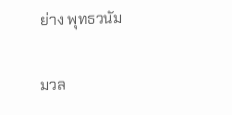ย่าง พุทธวนัม

มวล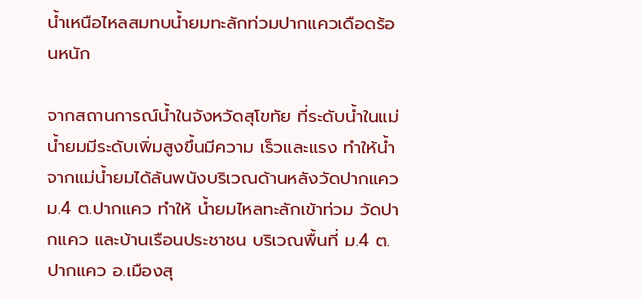น้ำเหนือไหลสมทบน้ำยมทะลักท่วมปากแควเดือดร้อนหนัก

จากสถานการณ์น้ำในจังหวัดสุโขทัย ที่ระดับน้ำในแม่น้ำยมมีระดับเพิ่มสูงขึ้นมีความ เร็วและแรง ทำให้น้ำจากแม่น้ำยมได้ล้นพนังบริเวณด้านหลังวัดปากแคว ม.4 ต.ปากแคว ทำให้ น้ำยมไหลทะลักเข้าท่วม วัดปากแคว และบ้านเรือนประชาชน บริเวณพื้นที่ ม.4 ต.ปากแคว อ.เมืองสุ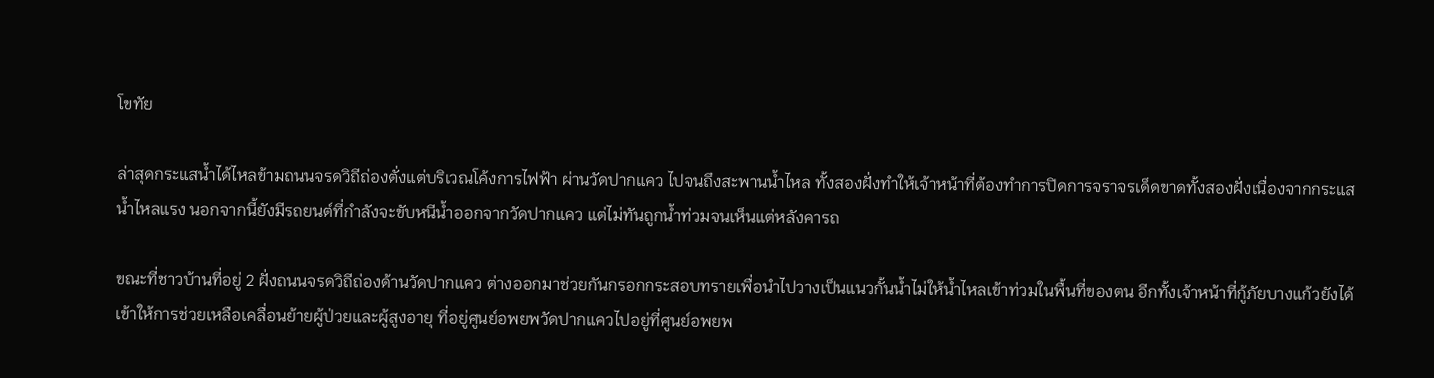โขทัย

ล่าสุดกระแสน้ำได้ไหลข้ามถนนจรดวิถีถ่องตั่งแต่บริเวณโค้งการไฟฟ้า ผ่านวัดปากแคว ไปจนถึงสะพานน้ำไหล ทั้งสองฝั่งทำให้เจ้าหน้าที่ต้องทำการปิดการจราจรเด็ดขาดทั้งสองฝั่งเนื่องจากกระแสน้ำไหลแรง นอกจากนี้ยังมีรถยนต์ที่กำลังจะขับหนีน้ำออกจากวัดปากแคว แต่ไม่ทันถูกน้ำท่วมจนเห็นแต่หลังคารถ

ขณะที่ชาวบ้านที่อยู่ 2 ฝั่งถนนจรดวิถีถ่องด้านวัดปากแคว ต่างออกมาช่วยกันกรอกกระสอบทรายเพื่อนำไปวางเป็นแนวกั้นน้ำไม่ให้น้ำไหลเข้าท่วมในพื้นที่ของตน อีกทั้งเจ้าหน้าที่กู้ภัยบางแก้วยังได้เข้าให้การช่วยเหลือเคลื่อนย้ายผู้ป่วยและผู้สูงอายุ ที่อยู่ศูนย์อพยพวัดปากแควไปอยู่ที่ศูนย์อพยพ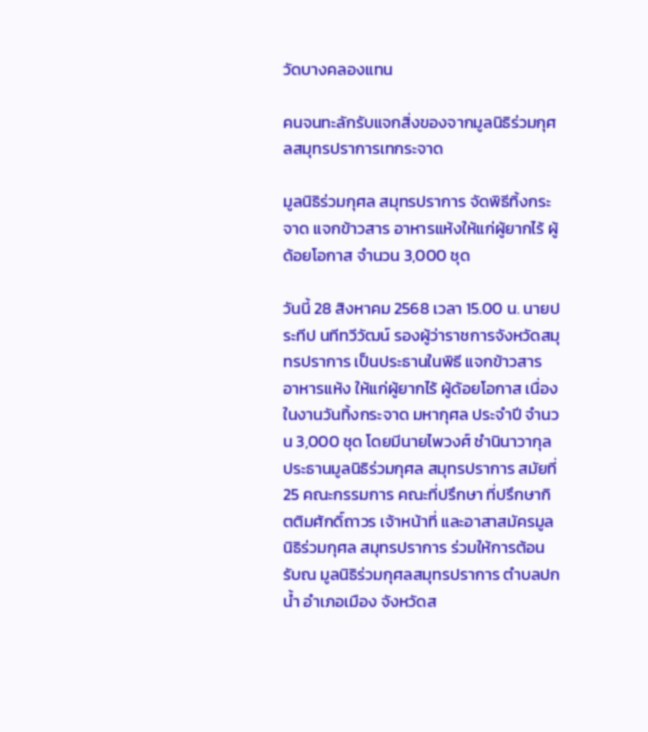วัดบางคลองแทน

คนจนทะลักรับแจกสิ่งของจากมูลนิธิร่วมกุศลสมุทรปราการเทกระจาด

มูลนิธิร่วมกุศล สมุทรปราการ จัดพิธีทิ้งกระจาด แจกข้าวสาร อาหารแห้งให้แก่ผู้ยากไร้ ผู้ด้อยโอกาส จำนวน 3,000 ชุด

วันนี้ 28 สิงหาคม 2568 เวลา 15.00 น. นายประทีป นทีทวีวัฒน์ รองผู้ว่าราชการจังหวัดสมุทรปราการ เป็นประธานในพิธี แจกข้าวสาร อาหารแห้ง ให้แก่ผู้ยากไร้ ผู้ด้อยโอกาส เนื่องในงานวันทิ้งกระจาด มหากุศล ประจำปี จำนวน 3,000 ชุด โดยมีนายไพวงศ์ ชำนินาวากุล ประธานมูลนิธิร่วมกุศล สมุทรปราการ สมัยที่ 25 คณะกรรมการ คณะที่ปรึกษา ที่ปรึกษากิตติมศักดิ์ถาวร เจ้าหน้าที่ และอาสาสมัครมูลนิธิร่วมกุศล สมุทรปราการ ร่วมให้การต้อนรับณ มูลนิธิร่วมกุศลสมุทรปราการ ตำบลปกน้ำ อำเภอเมือง จังหวัดส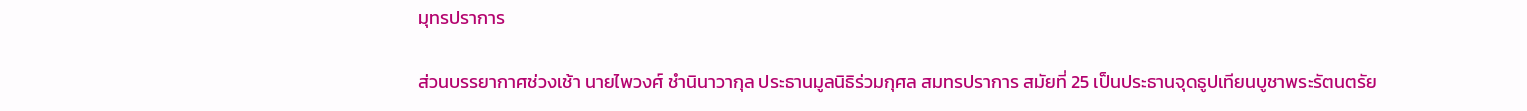มุทรปราการ

ส่วนบรรยากาศช่วงเช้า นายไพวงศ์ ชำนินาวากุล ประธานมูลนิธิร่วมกุศล สมทรปราการ สมัยที่ 25 เป็นประธานจุดธูปเทียนบูชาพระรัตนตรัย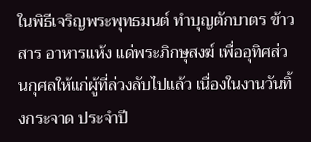ในพิธีเจริญพระพุทธมนต์ ทำบุญตักบาตร ข้าวสาร อาหารแห้ง แด่พระภิกษุสงฆ์ เพื่ออุทิศส่วนกุศลให้แก่ผู้ที่ล่วงลับไปแล้ว เนื่องในงานวันทิ้งกระจาด ประจำปี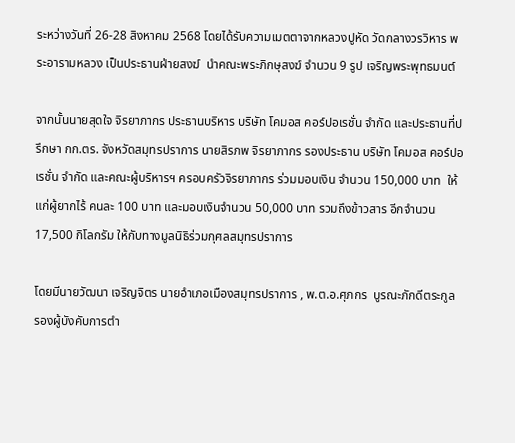ระหว่างวันที่ 26-28 สิงหาคม 2568 โดยได้รับความเมตตาจากหลวงปูหัด วัดกลางวรวิหาร พระอารามหลวง เป็นประธานฝ่ายสงฆ์  นำคณะพระภิกษุสงฆ์ จำนวน 9 รูป เจริญพระพุทธมนต์

จากนั้นนายสุดใจ จิรยาภากร ประธานบริหาร บริษัท โคมอส คอร์ปอเรชั่น จำกัด และประธานที่ปรึกษา กก.ตร. จังหวัดสมุทรปราการ นายสิรภพ จิรยาภากร รองประธาน บริษัท โคมอส คอร์ปอเรชั่น จำกัด และคณะผู้บริหารฯ ครอบครัวจิรยาภากร ร่วมมอบเงิน จำนวน 150,000 บาท  ให้แก่ผู้ยากไร้ คนละ 100 บาท และมอบเงินจำนวน 50,000 บาท รวมถึงข้าวสาร อีกจำนวน 17,500 กิโลกรัม ให้กับทางมูลนิธิร่วมกุศลสมุทรปราการ

โดยมีนายวัฒนา เจริญจิตร นายอำเภอเมืองสมุทรปราการ , พ.ต.อ.ศุภกร  บูรณะภักดีตระกูล รองผู้บังคับการตำ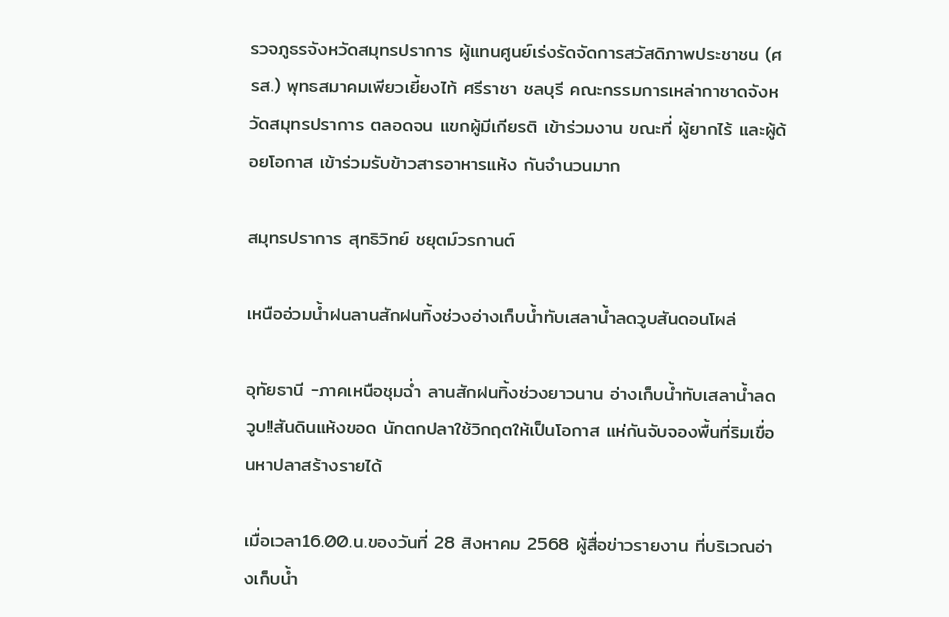รวจภูธรจังหวัดสมุทรปราการ ผู้แทนศูนย์เร่งรัดจัดการสวัสดิภาพประชาชน (ศรส.) พุทธสมาคมเพียวเยี้ยงไท้ ศรีราชา ชลบุรี คณะกรรมการเหล่ากาชาดจังหวัดสมุทรปราการ ตลอดจน แขกผู้มีเกียรติ เข้าร่วมงาน ขณะที่ ผู้ยากไร้ และผู้ด้อยโอกาส เข้าร่วมรับข้าวสารอาหารแห้ง กันจำนวนมาก

สมุทรปราการ สุทธิวิทย์ ชยุตม์วรกานต์

เหนืออ่วมน้ำฝนลานสักฝนทิ้งช่วงอ่างเก็บน้ำทับเสลาน้ำลดวูบสันดอนโผล่

อุทัยธานี -ภาคเหนือชุมฉ่ำ ลานสักฝนทิ้งช่วงยาวนาน อ่างเก็บน้ำทับเสลาน้ำลดวูบ!!สันดินแห้งขอด นักตกปลาใช้วิกฤตให้เป็นโอกาส แห่กันจับจองพื้นที่ริมเขื่อนหาปลาสร้างรายได้

เมื่อเวลา16.00.น.ของวันที่ 28 สิงหาคม 2568 ผู้สื่อข่าวรายงาน ที่บริเวณอ่างเก็บน้ำ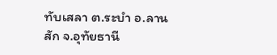ทับเสลา ต.ระบำ อ.ลานสัก จ.อุทัยธานี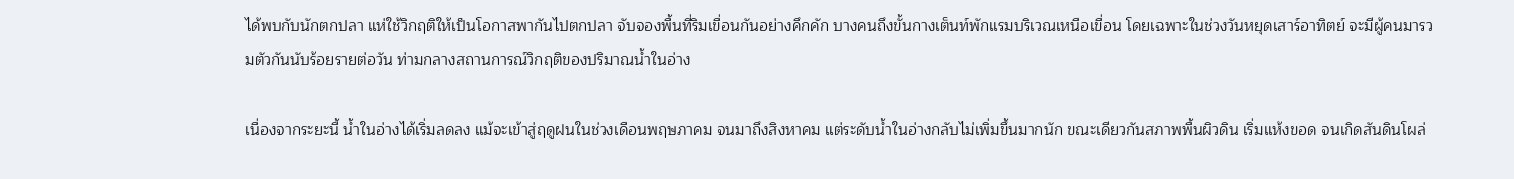ได้พบกับนักตกปลา แห่ใช้วิกฤติให้เป็นโอกาสพากันไปตกปลา จับจองพื้นที่ริมเขื่อนกันอย่างคึกคัก บางคนถึงขั้นกางเต็นท์พักแรมบริเวณเหนือเขื่อน โดยเฉพาะในช่วงวันหยุดเสาร์อาทิตย์ จะมีผู้คนมารวมตัวกันนับร้อยรายต่อวัน ท่ามกลางสถานการณ์วิกฤติของปริมาณน้ำในอ่าง

เนื่องจากระยะนี้ น้ำในอ่างได้เริ่มลดลง แม้จะเข้าสู่ฤดูฝนในช่วงเดือนพฤษภาคม จนมาถึงสิงหาคม แต่ระดับน้ำในอ่างกลับไม่เพิ่มขึ้นมากนัก ขณะเดียวกันสภาพพื้นผิวดิน เริ่มแห้งขอด จนเกิดสันดินโผล่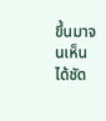ขึ้นมาจนเห็นได้ชัด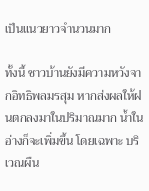เป็นแนวยาวจำนวนมาก

ทั้งนี้ ชาวบ้านยังมีความหวังจากอิทธิพลมรสุม หากส่งผลให้ฝนตกลงมาในปริมาณมาก น้ำในอ่างก็จะเพิ่มขึ้น โดยเฉพาะ บริเวณผืน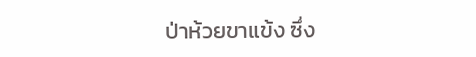ป่าห้วยขาแข้ง ซึ่ง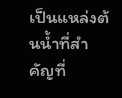เป็นแหล่งต้นน้ำที่สำคัญที่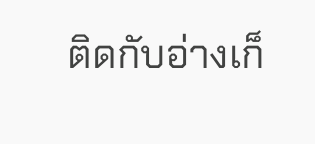ติดกับอ่างเก็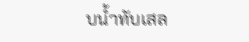บน้ำทับเสล